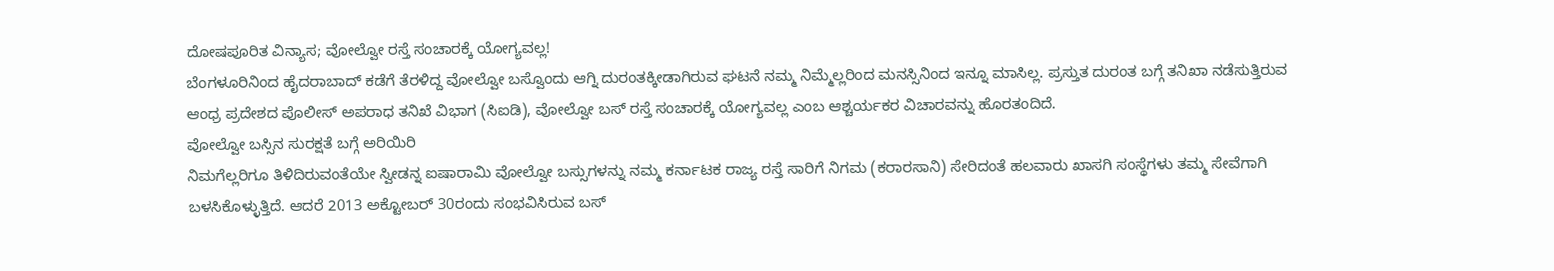ದೋಷಪೂರಿತ ವಿನ್ಯಾಸ; ವೋಲ್ವೋ ರಸ್ತೆ ಸಂಚಾರಕ್ಕೆ ಯೋಗ್ಯವಲ್ಲ!
ಬೆಂಗಳೂರಿನಿಂದ ಹೈದರಾಬಾದ್ ಕಡೆಗೆ ತೆರಳಿದ್ದ ವೋಲ್ವೋ ಬಸ್ವೊಂದು ಆಗ್ನಿ ದುರಂತಕ್ಕೀಡಾಗಿರುವ ಘಟನೆ ನಮ್ಮ ನಿಮ್ಮೆಲ್ಲರಿಂದ ಮನಸ್ಸಿನಿಂದ ಇನ್ನೂ ಮಾಸಿಲ್ಲ. ಪ್ರಸ್ತುತ ದುರಂತ ಬಗ್ಗೆ ತನಿಖಾ ನಡೆಸುತ್ತಿರುವ ಆಂಧ್ರ ಪ್ರದೇಶದ ಪೊಲೀಸ್ ಅಪರಾಧ ತನಿಖೆ ವಿಭಾಗ (ಸಿಐಡಿ), ವೋಲ್ವೋ ಬಸ್ ರಸ್ತೆ ಸಂಚಾರಕ್ಕೆ ಯೋಗ್ಯವಲ್ಲ ಎಂಬ ಆಶ್ಚರ್ಯಕರ ವಿಚಾರವನ್ನು ಹೊರತಂದಿದೆ.
ವೋಲ್ವೋ ಬಸ್ಸಿನ ಸುರಕ್ಷತೆ ಬಗ್ಗೆ ಅರಿಯಿರಿ
ನಿಮಗೆಲ್ಲರಿಗೂ ತಿಳಿದಿರುವಂತೆಯೇ ಸ್ವೀಡನ್ನ ಐಷಾರಾಮಿ ವೋಲ್ವೋ ಬಸ್ಸುಗಳನ್ನು ನಮ್ಮ ಕರ್ನಾಟಕ ರಾಜ್ಯ ರಸ್ತೆ ಸಾರಿಗೆ ನಿಗಮ (ಕರಾರಸಾನಿ) ಸೇರಿದಂತೆ ಹಲವಾರು ಖಾಸಗಿ ಸಂಸ್ಥೆಗಳು ತಮ್ಮ ಸೇವೆಗಾಗಿ ಬಳಸಿಕೊಳ್ಳುತ್ತಿದೆ. ಆದರೆ 2013 ಅಕ್ಟೋಬರ್ 30ರಂದು ಸಂಭವಿಸಿರುವ ಬಸ್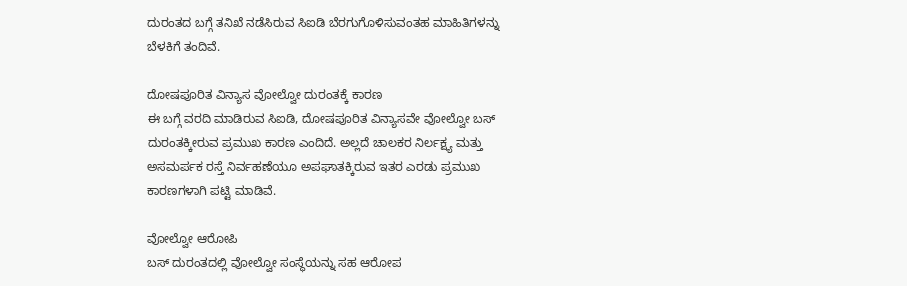ದುರಂತದ ಬಗ್ಗೆ ತನಿಖೆ ನಡೆಸಿರುವ ಸಿಐಡಿ ಬೆರಗುಗೊಳಿಸುವಂತಹ ಮಾಹಿತಿಗಳನ್ನು ಬೆಳಕಿಗೆ ತಂದಿವೆ.

ದೋಷಪೂರಿತ ವಿನ್ಯಾಸ ವೋಲ್ವೋ ದುರಂತಕ್ಕೆ ಕಾರಣ
ಈ ಬಗ್ಗೆ ವರದಿ ಮಾಡಿರುವ ಸಿಐಡಿ, ದೋಷಪೂರಿತ ವಿನ್ಯಾಸವೇ ವೋಲ್ವೋ ಬಸ್ ದುರಂತಕ್ಕೀರುವ ಪ್ರಮುಖ ಕಾರಣ ಎಂದಿದೆ. ಅಲ್ಲದೆ ಚಾಲಕರ ನಿರ್ಲಕ್ಷ್ಯ ಮತ್ತು ಅಸಮರ್ಪಕ ರಸ್ತೆ ನಿರ್ವಹಣೆಯೂ ಅಪಘಾತಕ್ಕಿರುವ ಇತರ ಎರಡು ಪ್ರಮುಖ ಕಾರಣಗಳಾಗಿ ಪಟ್ಟಿ ಮಾಡಿವೆ.

ವೋಲ್ವೋ ಆರೋಪಿ
ಬಸ್ ದುರಂತದಲ್ಲಿ ವೋಲ್ವೋ ಸಂಸ್ಥೆಯನ್ನು ಸಹ ಆರೋಪ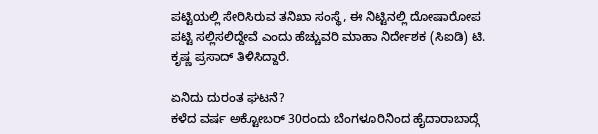ಪಟ್ಟಿಯಲ್ಲಿ ಸೇರಿಸಿರುವ ತನಿಖಾ ಸಂಸ್ಥೆ, ಈ ನಿಟ್ಟಿನಲ್ಲಿ ದೋಷಾರೋಪ ಪಟ್ಟಿ ಸಲ್ಲಿಸಲಿದ್ದೇವೆ ಎಂದು ಹೆಚ್ಚುವರಿ ಮಾಹಾ ನಿರ್ದೇಶಕ (ಸಿಐಡಿ) ಟಿ. ಕೃಷ್ಣ ಪ್ರಸಾದ್ ತಿಳಿಸಿದ್ದಾರೆ.

ಏನಿದು ದುರಂತ ಘಟನೆ?
ಕಳೆದ ವರ್ಷ ಅಕ್ಟೋಬರ್ 30ರಂದು ಬೆಂಗಳೂರಿನಿಂದ ಹೈದಾರಾಬಾದ್ಗೆ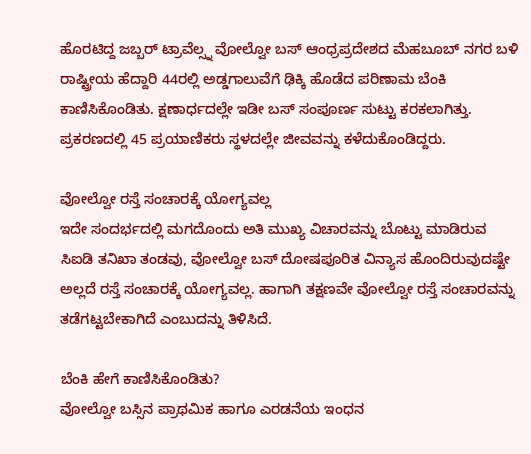ಹೊರಟಿದ್ದ ಜಬ್ಬರ್ ಟ್ರಾವೆಲ್ಸ್ನ ವೋಲ್ವೋ ಬಸ್ ಆಂಧ್ರಪ್ರದೇಶದ ಮೆಹಬೂಬ್ ನಗರ ಬಳಿ ರಾಷ್ಟ್ರೀಯ ಹೆದ್ದಾರಿ 44ರಲ್ಲಿ ಅಡ್ಡಗಾಲುವೆಗೆ ಢಿಕ್ಕಿ ಹೊಡೆದ ಪರಿಣಾಮ ಬೆಂಕಿ ಕಾಣಿಸಿಕೊಂಡಿತು. ಕ್ಷಣಾರ್ಧದಲ್ಲೇ ಇಡೀ ಬಸ್ ಸಂಪೂರ್ಣ ಸುಟ್ಟು ಕರಕಲಾಗಿತ್ತು. ಪ್ರಕರಣದಲ್ಲಿ 45 ಪ್ರಯಾಣಿಕರು ಸ್ಥಳದಲ್ಲೇ ಜೀವವನ್ನು ಕಳೆದುಕೊಂಡಿದ್ದರು.

ವೋಲ್ವೋ ರಸ್ತೆ ಸಂಚಾರಕ್ಕೆ ಯೋಗ್ಯವಲ್ಲ
ಇದೇ ಸಂದರ್ಭದಲ್ಲಿ ಮಗದೊಂದು ಅತಿ ಮುಖ್ಯ ವಿಚಾರವನ್ನು ಬೊಟ್ಟು ಮಾಡಿರುವ ಸಿಐಡಿ ತನಿಖಾ ತಂಡವು, ವೋಲ್ವೋ ಬಸ್ ದೋಷಪೂರಿತ ವಿನ್ಯಾಸ ಹೊಂದಿರುವುದಷ್ಟೇ ಅಲ್ಲದೆ ರಸ್ತೆ ಸಂಚಾರಕ್ಕೆ ಯೋಗ್ಯವಲ್ಲ. ಹಾಗಾಗಿ ತಕ್ಷಣವೇ ವೋಲ್ವೋ ರಸ್ತೆ ಸಂಚಾರವನ್ನು ತಡೆಗಟ್ಟಬೇಕಾಗಿದೆ ಎಂಬುದನ್ನು ತಿಳಿಸಿದೆ.

ಬೆಂಕಿ ಹೇಗೆ ಕಾಣಿಸಿಕೊಂಡಿತು?
ವೋಲ್ವೋ ಬಸ್ಸಿನ ಪ್ರಾಥಮಿಕ ಹಾಗೂ ಎರಡನೆಯ ಇಂಧನ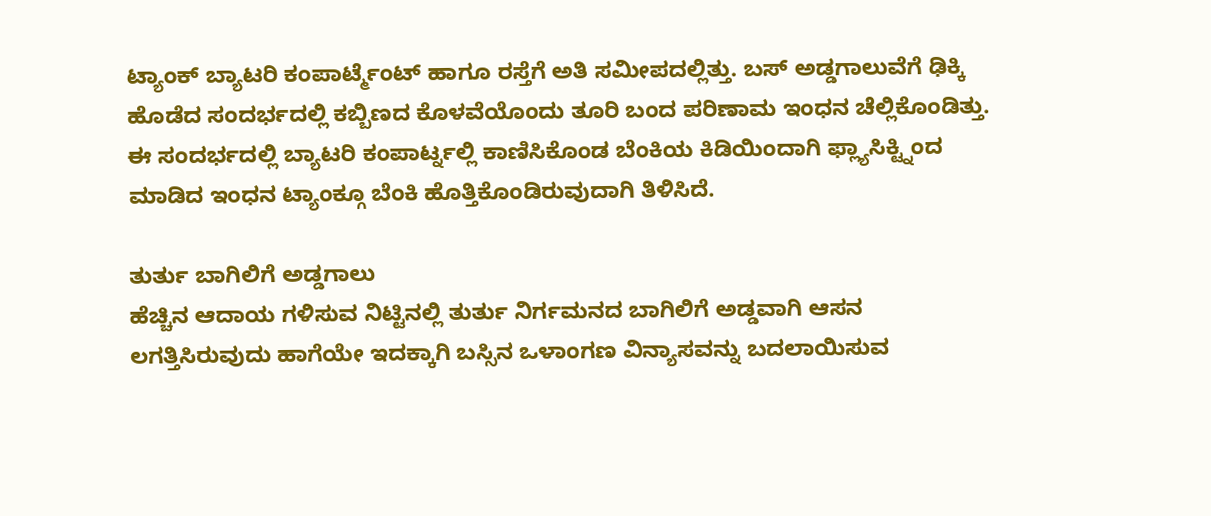ಟ್ಯಾಂಕ್ ಬ್ಯಾಟರಿ ಕಂಪಾರ್ಟ್ಮೆಂಟ್ ಹಾಗೂ ರಸ್ತೆಗೆ ಅತಿ ಸಮೀಪದಲ್ಲಿತ್ತು. ಬಸ್ ಅಡ್ಡಗಾಲುವೆಗೆ ಢಿಕ್ಕಿ ಹೊಡೆದ ಸಂದರ್ಭದಲ್ಲಿ ಕಬ್ಬಿಣದ ಕೊಳವೆಯೊಂದು ತೂರಿ ಬಂದ ಪರಿಣಾಮ ಇಂಧನ ಚೆಲ್ಲಿಕೊಂಡಿತ್ತು. ಈ ಸಂದರ್ಭದಲ್ಲಿ ಬ್ಯಾಟರಿ ಕಂಪಾರ್ಟ್ನಲ್ಲಿ ಕಾಣಿಸಿಕೊಂಡ ಬೆಂಕಿಯ ಕಿಡಿಯಿಂದಾಗಿ ಫ್ಲ್ಯಾಸಿಕ್ಟ್ನಿಂದ ಮಾಡಿದ ಇಂಧನ ಟ್ಯಾಂಕ್ಗೂ ಬೆಂಕಿ ಹೊತ್ತಿಕೊಂಡಿರುವುದಾಗಿ ತಿಳಿಸಿದೆ.

ತುರ್ತು ಬಾಗಿಲಿಗೆ ಅಡ್ಡಗಾಲು
ಹೆಚ್ಚಿನ ಆದಾಯ ಗಳಿಸುವ ನಿಟ್ಟಿನಲ್ಲಿ ತುರ್ತು ನಿರ್ಗಮನದ ಬಾಗಿಲಿಗೆ ಅಡ್ಡವಾಗಿ ಆಸನ ಲಗತ್ತಿಸಿರುವುದು ಹಾಗೆಯೇ ಇದಕ್ಕಾಗಿ ಬಸ್ಸಿನ ಒಳಾಂಗಣ ವಿನ್ಯಾಸವನ್ನು ಬದಲಾಯಿಸುವ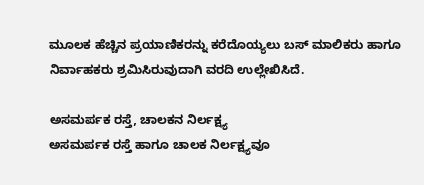ಮೂಲಕ ಹೆಚ್ಚಿನ ಪ್ರಯಾಣಿಕರನ್ನು ಕರೆದೊಯ್ಯಲು ಬಸ್ ಮಾಲಿಕರು ಹಾಗೂ ನಿರ್ವಾಹಕರು ಶ್ರಮಿಸಿರುವುದಾಗಿ ವರದಿ ಉಲ್ಲೇಖಿಸಿದೆ.

ಅಸಮರ್ಪಕ ರಸ್ತೆ, ಚಾಲಕನ ನಿರ್ಲಕ್ಷ್ಯ
ಅಸಮರ್ಪಕ ರಸ್ತೆ ಹಾಗೂ ಚಾಲಕ ನಿರ್ಲಕ್ಷ್ಯವೂ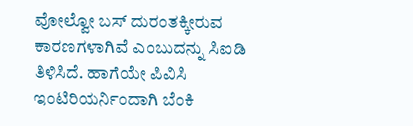ವೋಲ್ವೋ ಬಸ್ ದುರಂತಕ್ಕೀರುವ ಕಾರಣಗಳಾಗಿವೆ ಎಂಬುದನ್ನು ಸಿಐಡಿ ತಿಳಿಸಿದೆ. ಹಾಗೆಯೇ ಪಿವಿಸಿ ಇಂಟಿರಿಯರ್ನಿಂದಾಗಿ ಬೆಂಕಿ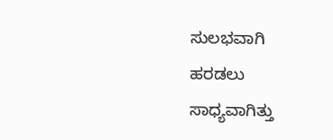ಸುಲಭವಾಗಿ ಹರಡಲು ಸಾಧ್ಯವಾಗಿತ್ತು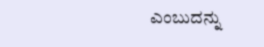ಎಂಬುದನ್ನು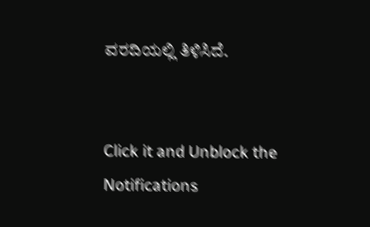ವರದಿಯಲ್ಲಿ ತಿಳಿಸಿದೆ.


Click it and Unblock the Notifications